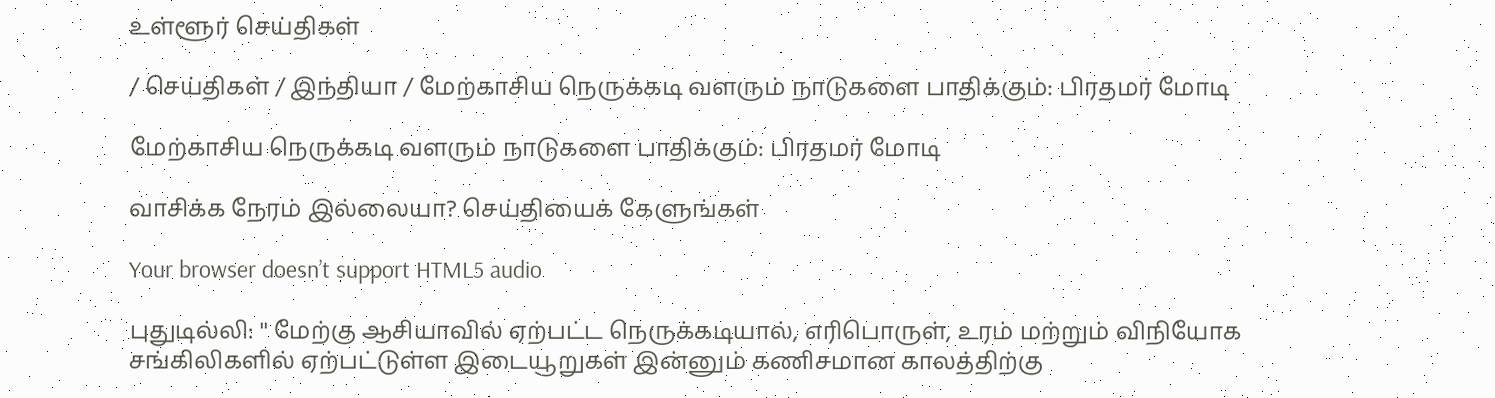உள்ளூர் செய்திகள்

/ செய்திகள் / இந்தியா / மேற்காசிய நெருக்கடி வளரும் நாடுகளை பாதிக்கும்: பிரதமர் மோடி

மேற்காசிய நெருக்கடி வளரும் நாடுகளை பாதிக்கும்: பிரதமர் மோடி

வாசிக்க நேரம் இல்லையா? செய்தியைக் கேளுங்கள்

Your browser doesn’t support HTML5 audio

புதுடில்லி: '' மேற்கு ஆசியாவில் ஏற்பட்ட நெருக்கடியால், எரிபொருள், உரம் மற்றும் விநியோக சங்கிலிகளில் ஏற்பட்டுள்ள இடையூறுகள் இன்னும் கணிசமான காலத்திற்கு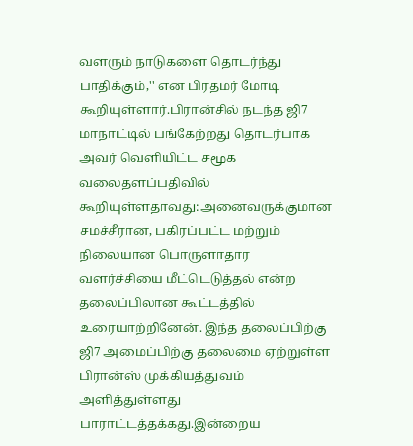வளரும் நாடுகளை தொடர்ந்து பாதிக்கும்,'' என பிரதமர் மோடி கூறியுள்ளார்.பிரான்சில் நடந்த ஜி7 மாநாட்டில் பங்கேற்றது தொடர்பாக அவர் வெளியிட்ட சமூக வலைதளப்பதிவில் கூறியுள்ளதாவது:அனைவருக்குமான சமச்சீரான, பகிரப்பட்ட மற்றும் நிலையான பொருளாதார வளர்ச்சியை மீட்டெடுத்தல் என்ற தலைப்பிலான கூட்டத்தில் உரையாற்றினேன். இந்த தலைப்பிற்கு ஜி7 அமைப்பிற்கு தலைமை ஏற்றுள்ள பிரான்ஸ் முக்கியத்துவம் அளித்துள்ளது பாராட்டத்தக்கது.இன்றைய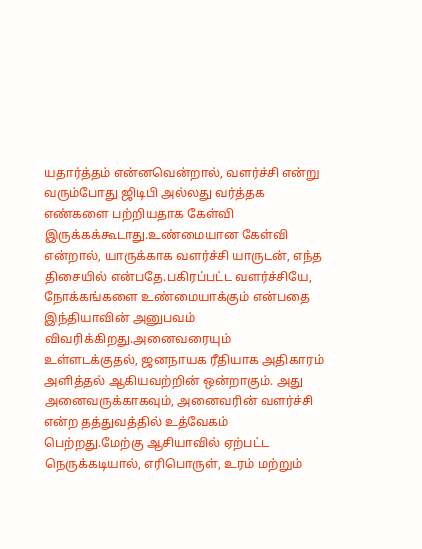யதார்த்தம் என்னவென்றால், வளர்ச்சி என்று வரும்போது ஜிடிபி அல்லது வர்த்தக எண்களை பற்றியதாக கேள்வி இருக்கக்கூடாது.உண்மையான கேள்வி என்றால், யாருக்காக வளர்ச்சி யாருடன், எந்த திசையில் என்பதே.பகிரப்பட்ட வளர்ச்சியே, நோக்கங்களை உண்மையாக்கும் என்பதை இந்தியாவின் அனுபவம் விவரிக்கிறது.அனைவரையும் உள்ளடக்குதல், ஜனநாயக ரீதியாக அதிகாரம் அளித்தல் ஆகியவற்றின் ஒன்றாகும். அது அனைவருக்காகவும், அனைவரின் வளர்ச்சி என்ற தத்துவத்தில் உத்வேகம் பெற்றது.மேற்கு ஆசியாவில் ஏற்பட்ட நெருக்கடியால், எரிபொருள், உரம் மற்றும்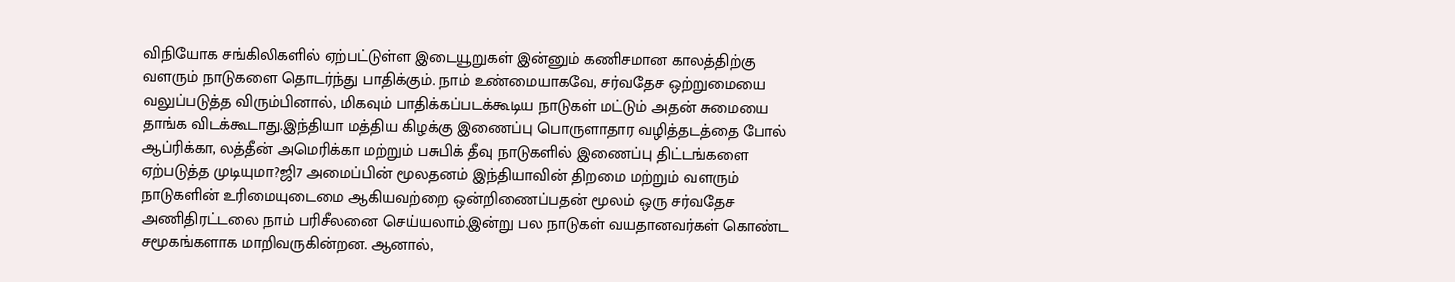விநியோக சங்கிலிகளில் ஏற்பட்டுள்ள இடையூறுகள் இன்னும் கணிசமான காலத்திற்கு வளரும் நாடுகளை தொடர்ந்து பாதிக்கும். நாம் உண்மையாகவே, சர்வதேச ஒற்றுமையை வலுப்படுத்த விரும்பினால், மிகவும் பாதிக்கப்படக்கூடிய நாடுகள் மட்டும் அதன் சுமையை தாங்க விடக்கூடாது.இந்தியா மத்திய கிழக்கு இணைப்பு பொருளாதார வழித்தடத்தை போல் ஆப்ரிக்கா, லத்தீன் அமெரிக்கா மற்றும் பசுபிக் தீவு நாடுகளில் இணைப்பு திட்டங்களை ஏற்படுத்த முடியுமா?ஜி7 அமைப்பின் மூலதனம் இந்தியாவின் திறமை மற்றும் வளரும் நாடுகளின் உரிமையுடைமை ஆகியவற்றை ஒன்றிணைப்பதன் மூலம் ஒரு சர்வதேச அணிதிரட்டலை நாம் பரிசீலனை செய்யலாம்.இன்று பல நாடுகள் வயதானவர்கள் கொண்ட சமூகங்களாக மாறிவருகின்றன. ஆனால்,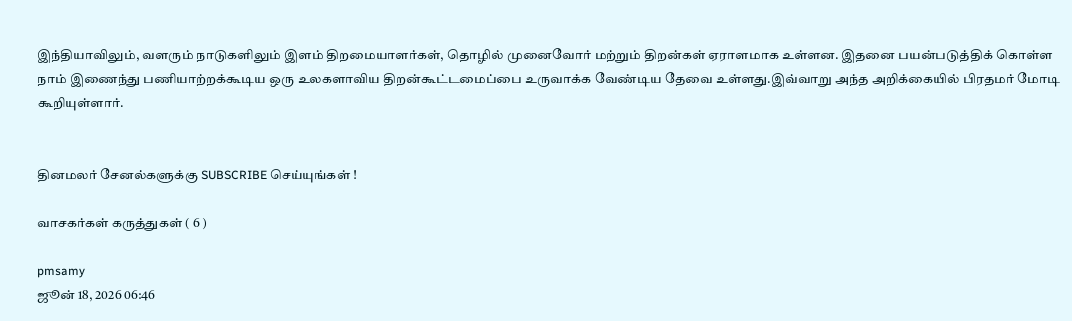இந்தியாவிலும், வளரும் நாடுகளிலும் இளம் திறமையாளர்கள், தொழில் முனைவோர் மற்றும் திறன்கள் ஏராளமாக உள்ளன. இதனை பயன்படுத்திக் கொள்ள நாம் இணைந்து பணியாற்றக்கூடிய ஒரு உலகளாவிய திறன்கூட்டமைப்பை உருவாக்க வேண்டிய தேவை உள்ளது.இவ்வாறு அந்த அறிக்கையில் பிரதமர் மோடி கூறியுள்ளார்.


தினமலர் சேனல்களுக்கு SUBSCRIBE செய்யுங்கள் !

வாசகர்கள் கருத்துகள் ( 6 )

pmsamy
ஜூன் 18, 2026 06:46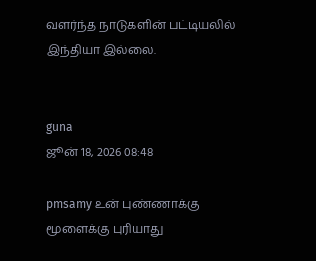வளர்ந்த நாடுகளின் பட்டியலில் இந்தியா இல்லை.


guna
ஜூன் 18, 2026 08:48

pmsamy உன் புண்ணாக்கு மூளைக்கு புரியாது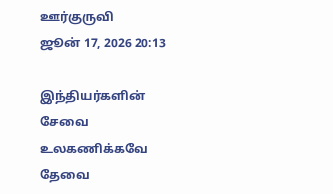ஊர்குருவி
ஜூன் 17, 2026 20:13

இந்தியர்களின் சேவை உலகணிக்கவே தேவை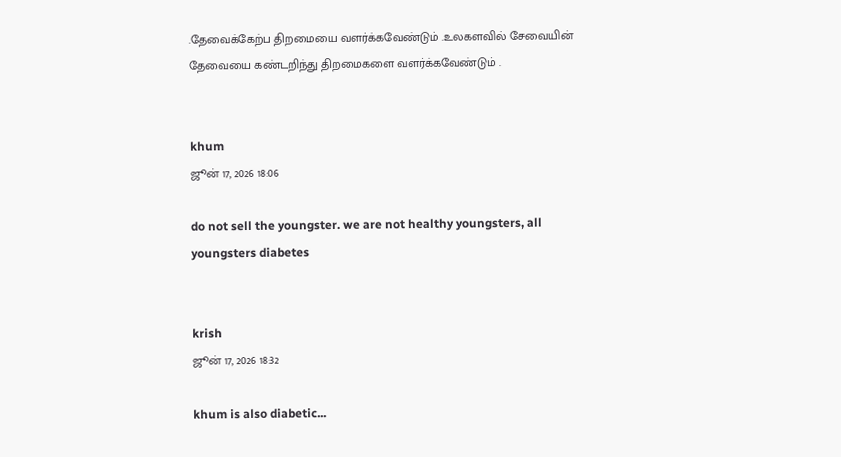.தேவைக்கேற்ப திறமையை வளர்க்கவேண்டும் .உலகளவில் சேவையின் தேவையை கண்டறிந்து திறமைகளை வளர்க்கவேண்டும் .


khum
ஜூன் 17, 2026 18:06

do not sell the youngster. we are not healthy youngsters, all youngsters diabetes


krish
ஜூன் 17, 2026 18:32

khum is also diabetic...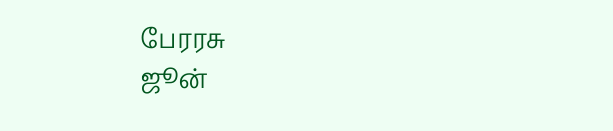பேரரசு
ஜூன்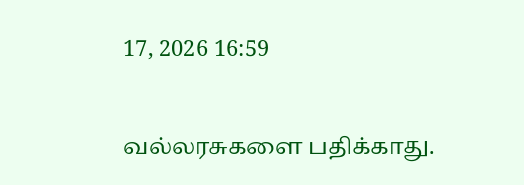17, 2026 16:59

வல்லரசுகளை பதிக்காது.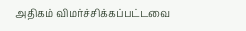அதிகம் விமர்ச்சிக்கப்பட்டவை